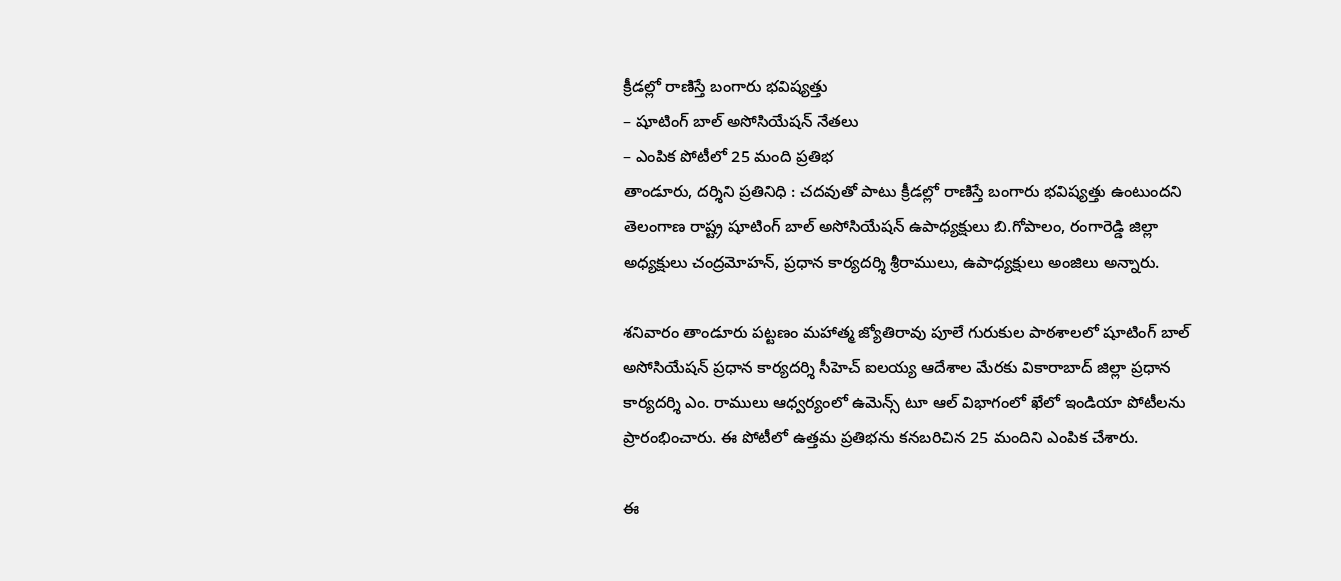క్రీడల్లో రాణిస్తే బంగారు భవిష్యత్తు
– షూటింగ్ బాల్ అసోసియేషన్ నేతలు
– ఎంపిక పోటీలో 25 మంది ప్రతిభ
తాండూరు, దర్శిని ప్రతినిధి : చదవుతో పాటు క్రీడల్లో రాణిస్తే బంగారు భవిష్యత్తు ఉంటుందని తెలంగాణ రాష్ట్ర షూటింగ్ బాల్ అసోసియేషన్ ఉపాధ్యక్షులు బి.గోపాలం, రంగారెడ్డి జిల్లా అధ్యక్షులు చంద్రమోహన్, ప్రధాన కార్యదర్శి శ్రీరాములు, ఉపాధ్యక్షులు అంజిలు అన్నారు.

శనివారం తాండూరు పట్టణం మహాత్మ జ్యోతిరావు పూలే గురుకుల పాఠశాలలో షూటింగ్ బాల్ అసోసియేషన్ ప్రధాన కార్యదర్శి సీహెచ్ ఐలయ్య ఆదేశాల మేరకు వికారాబాద్ జిల్లా ప్రధాన కార్యదర్శి ఎం. రాములు ఆధ్వర్యంలో ఉమెన్స్ టూ ఆల్ విభాగంలో ఖేలో ఇండియా పోటీలను ప్రారంభించారు. ఈ పోటీలో ఉత్తమ ప్రతిభను కనబరిచిన 25 మందిని ఎంపిక చేశారు.

ఈ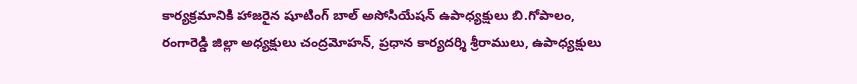కార్యక్రమానికి హాజరైన షూటింగ్ బాల్ అసోసియేషన్ ఉపాధ్యక్షులు బి.గోపాలం, రంగారెడ్డి జిల్లా అధ్యక్షులు చంద్రమోహన్, ప్రధాన కార్యదర్శి శ్రీరాములు, ఉపాధ్యక్షులు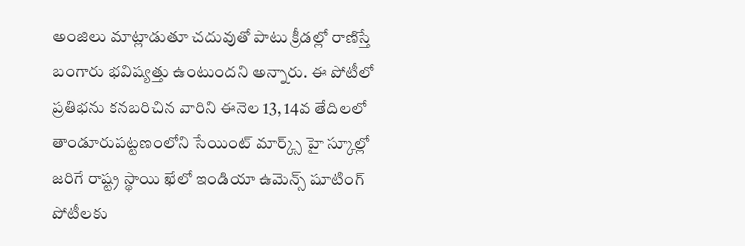అంజిలు మాట్లాడుతూ చదువుతో పాటు క్రీడల్లో రాణిస్తే బంగారు భవిష్యత్తు ఉంటుందని అన్నారు. ఈ పోటీలో ప్రతిభను కనబరిచిన వారిని ఈనెల 13, 14వ తేదిలలో తాండూరుపట్టణంలోని సేయింట్ మార్క్స్ హై స్కూల్లో జరిగే రాష్ట్ర స్థాయి ఖేలో ఇండియా ఉమెన్స్ షూటింగ్ పోటీలకు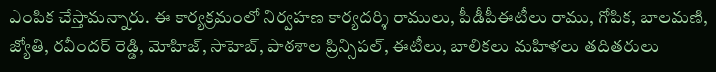ఎంపిక చేస్తామన్నారు. ఈ కార్యక్రమంలో నిర్వహణ కార్యదర్శి రాములు, పీడీపీఈటీలు రాము, గోపిక, బాలమణి, జ్యోతి, రవీందర్ రెడ్డి, మోహిజ్, సాహెబ్, పాఠశాల ప్రిన్సిపల్, ఈటీలు, బాలికలు మహిళలు తదితరులు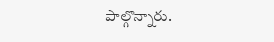పాల్గొన్నారు.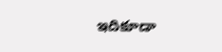ఇదికూడా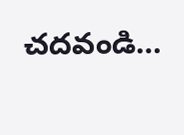చదవండి…